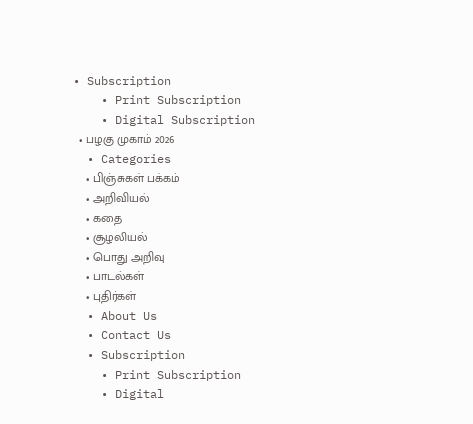• Subscription
    • Print Subscription
    • Digital Subscription
  • பழகு முகாம் 2026
  • Categories
    • பிஞ்சுகள் பக்கம்
    • அறிவியல்
    • கதை
    • சூழலியல்
    • பொது அறிவு
    • பாடல்கள்
    • புதிர்கள்
  • About Us
  • Contact Us
  • Subscription
    • Print Subscription
    • Digital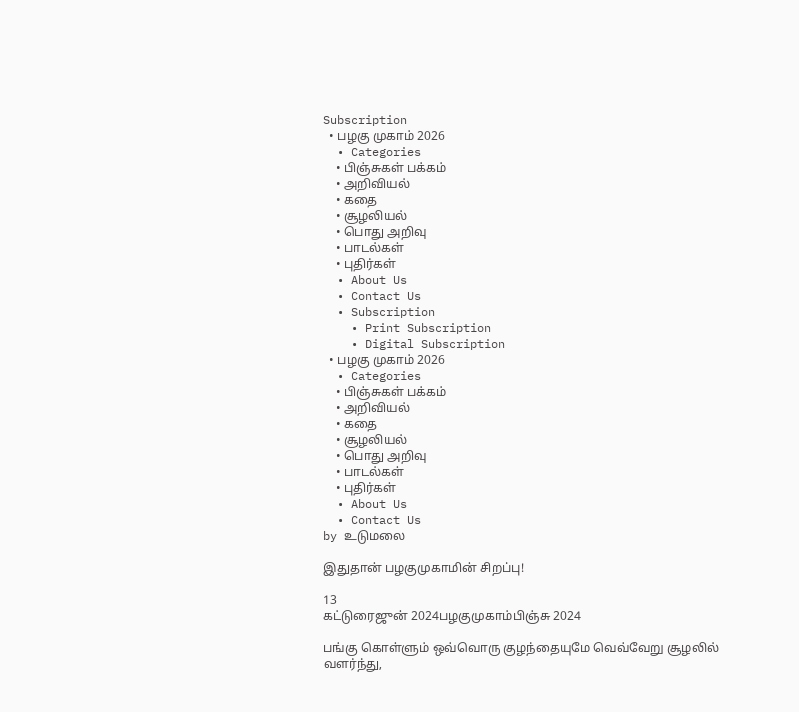Subscription
  • பழகு முகாம் 2026
  • Categories
    • பிஞ்சுகள் பக்கம்
    • அறிவியல்
    • கதை
    • சூழலியல்
    • பொது அறிவு
    • பாடல்கள்
    • புதிர்கள்
  • About Us
  • Contact Us
  • Subscription
    • Print Subscription
    • Digital Subscription
  • பழகு முகாம் 2026
  • Categories
    • பிஞ்சுகள் பக்கம்
    • அறிவியல்
    • கதை
    • சூழலியல்
    • பொது அறிவு
    • பாடல்கள்
    • புதிர்கள்
  • About Us
  • Contact Us
by உடுமலை

இதுதான் பழகுமுகாமின் சிறப்பு!

13
கட்டுரைஜுன் 2024பழகுமுகாம்பிஞ்சு 2024

பங்கு கொள்ளும் ஒவ்வொரு குழந்தையுமே வெவ்வேறு சூழலில் வளர்ந்து,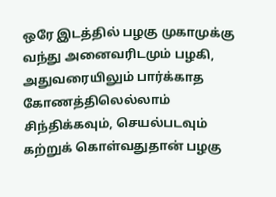ஒரே இடத்தில் பழகு முகாமுக்கு வந்து அனைவரிடமும் பழகி, அதுவரையிலும் பார்க்காத கோணத்திலெல்லாம் சிந்திக்கவும், செயல்படவும் கற்றுக் கொள்வதுதான் பழகு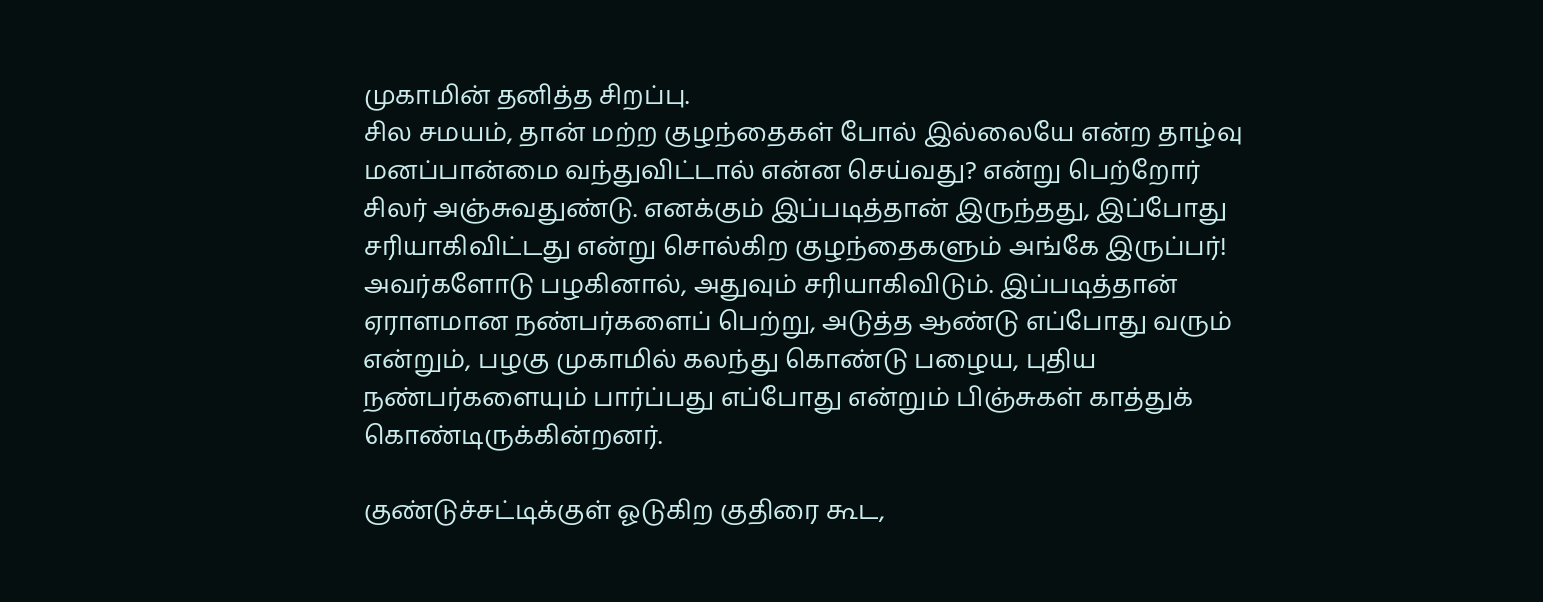முகாமின் தனித்த சிறப்பு.
சில சமயம், தான் மற்ற குழந்தைகள் போல் இல்லையே என்ற தாழ்வு மனப்பான்மை வந்துவிட்டால் என்ன செய்வது? என்று பெற்றோர் சிலர் அஞ்சுவதுண்டு. எனக்கும் இப்படித்தான் இருந்தது, இப்போது சரியாகிவிட்டது என்று சொல்கிற குழந்தைகளும் அங்கே இருப்பர்! அவர்களோடு பழகினால், அதுவும் சரியாகிவிடும். இப்படித்தான் ஏராளமான நண்பர்களைப் பெற்று, அடுத்த ஆண்டு எப்போது வரும் என்றும், பழகு முகாமில் கலந்து கொண்டு பழைய, புதிய நண்பர்களையும் பார்ப்பது எப்போது என்றும் பிஞ்சுகள் காத்துக் கொண்டிருக்கின்றனர்.

குண்டுச்சட்டிக்குள் ஓடுகிற குதிரை கூட,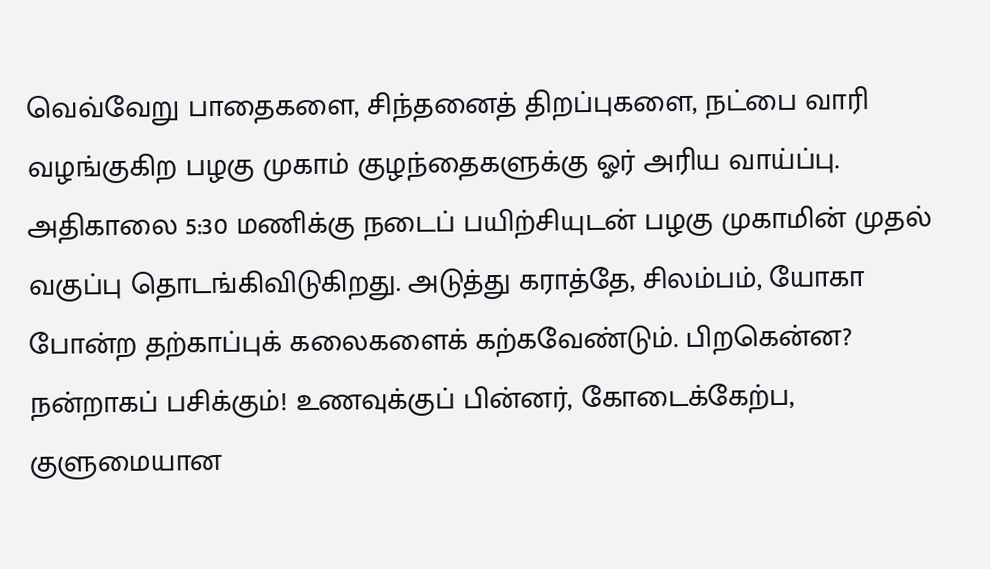வெவ்வேறு பாதைகளை, சிந்தனைத் திறப்புகளை, நட்பை வாரி வழங்குகிற பழகு முகாம் குழந்தைகளுக்கு ஓர் அரிய வாய்ப்பு.
அதிகாலை 5:30 மணிக்கு நடைப் பயிற்சியுடன் பழகு முகாமின் முதல் வகுப்பு தொடங்கிவிடுகிறது. அடுத்து கராத்தே, சிலம்பம், யோகா போன்ற தற்காப்புக் கலைகளைக் கற்கவேண்டும். பிறகென்ன? நன்றாகப் பசிக்கும்! உணவுக்குப் பின்னர், கோடைக்கேற்ப, குளுமையான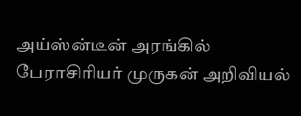அய்ஸ்ன்டீன் அரங்கில் பேராசிரியர் முருகன் அறிவியல்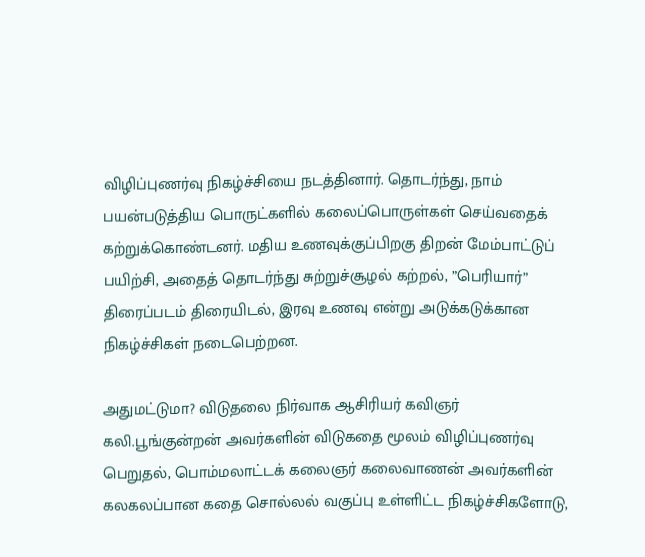விழிப்புணர்வு நிகழ்ச்சியை நடத்தினார். தொடர்ந்து, நாம் பயன்படுத்திய பொருட்களில் கலைப்பொருள்கள் செய்வதைக் கற்றுக்கொண்டனர். மதிய உணவுக்குப்பிறகு திறன் மேம்பாட்டுப் பயிற்சி, அதைத் தொடர்ந்து சுற்றுச்சூழல் கற்றல், ”பெரியார்” திரைப்படம் திரையிடல், இரவு உணவு என்று அடுக்கடுக்கான நிகழ்ச்சிகள் நடைபெற்றன.

அதுமட்டுமா? விடுதலை நிர்வாக ஆசிரியர் கவிஞர் கலி.பூங்குன்றன் அவர்களின் விடுகதை மூலம் விழிப்புணர்வு பெறுதல், பொம்மலாட்டக் கலைஞர் கலைவாணன் அவர்களின் கலகலப்பான கதை சொல்லல் வகுப்பு உள்ளிட்ட நிகழ்ச்சிகளோடு,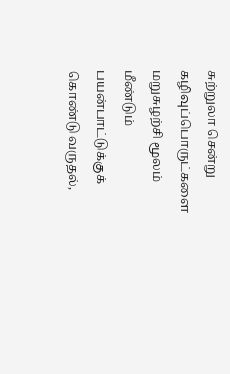சுற்றுலா சென்று கழிவுப்பொருட்களை மறுசுழற்சி மூலம் மீண்டும் பயன்பாட்டுக்குக் கொண்டு வருதல்,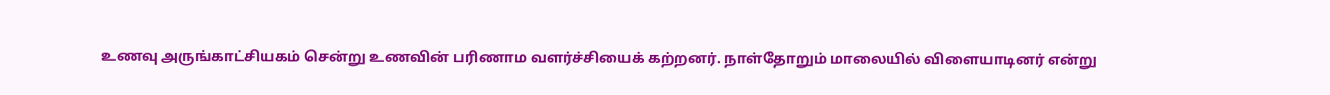உணவு அருங்காட்சியகம் சென்று உணவின் பரிணாம வளர்ச்சியைக் கற்றனர். நாள்தோறும் மாலையில் விளையாடினர் என்று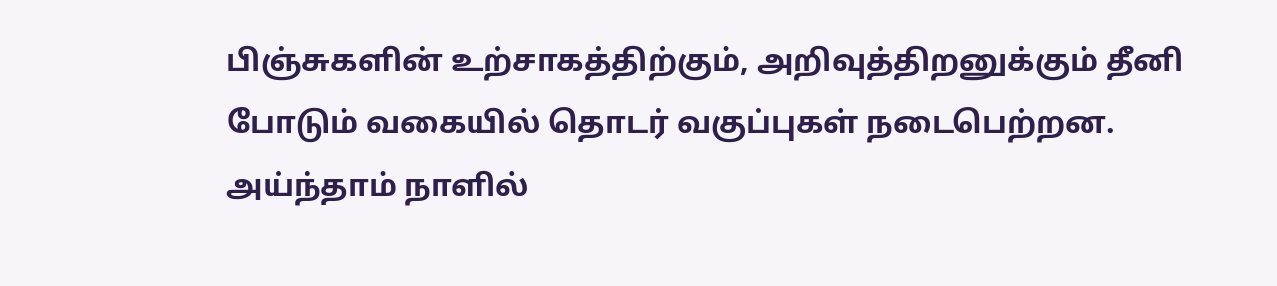பிஞ்சுகளின் உற்சாகத்திற்கும், அறிவுத்திறனுக்கும் தீனி போடும் வகையில் தொடர் வகுப்புகள் நடைபெற்றன. அய்ந்தாம் நாளில்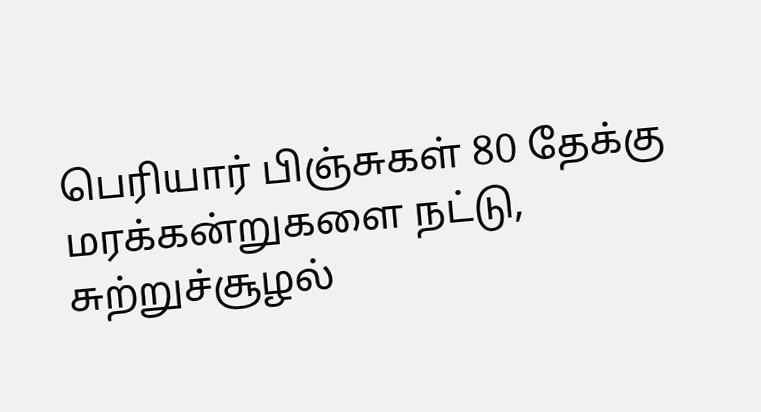பெரியார் பிஞ்சுகள் 80 தேக்கு மரக்கன்றுகளை நட்டு, சுற்றுச்சூழல்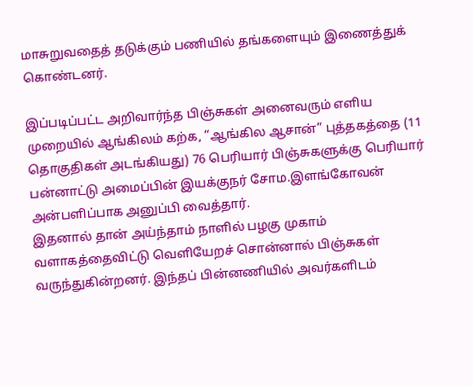மாசுறுவதைத் தடுக்கும் பணியில் தங்களையும் இணைத்துக் கொண்டனர்.

இப்படிப்பட்ட அறிவார்ந்த பிஞ்சுகள் அனைவரும் எளிய முறையில் ஆங்கிலம் கற்க, “ஆங்கில ஆசான்” புத்தகத்தை (11 தொகுதிகள் அடங்கியது) 76 பெரியார் பிஞ்சுகளுக்கு பெரியார் பன்னாட்டு அமைப்பின் இயக்குநர் சோம.இளங்கோவன் அன்பளிப்பாக அனுப்பி வைத்தார்.
இதனால் தான் அய்ந்தாம் நாளில் பழகு முகாம் வளாகத்தைவிட்டு வெளியேறச் சொன்னால் பிஞ்சுகள் வருந்துகின்றனர். இந்தப் பின்னணியில் அவர்களிடம்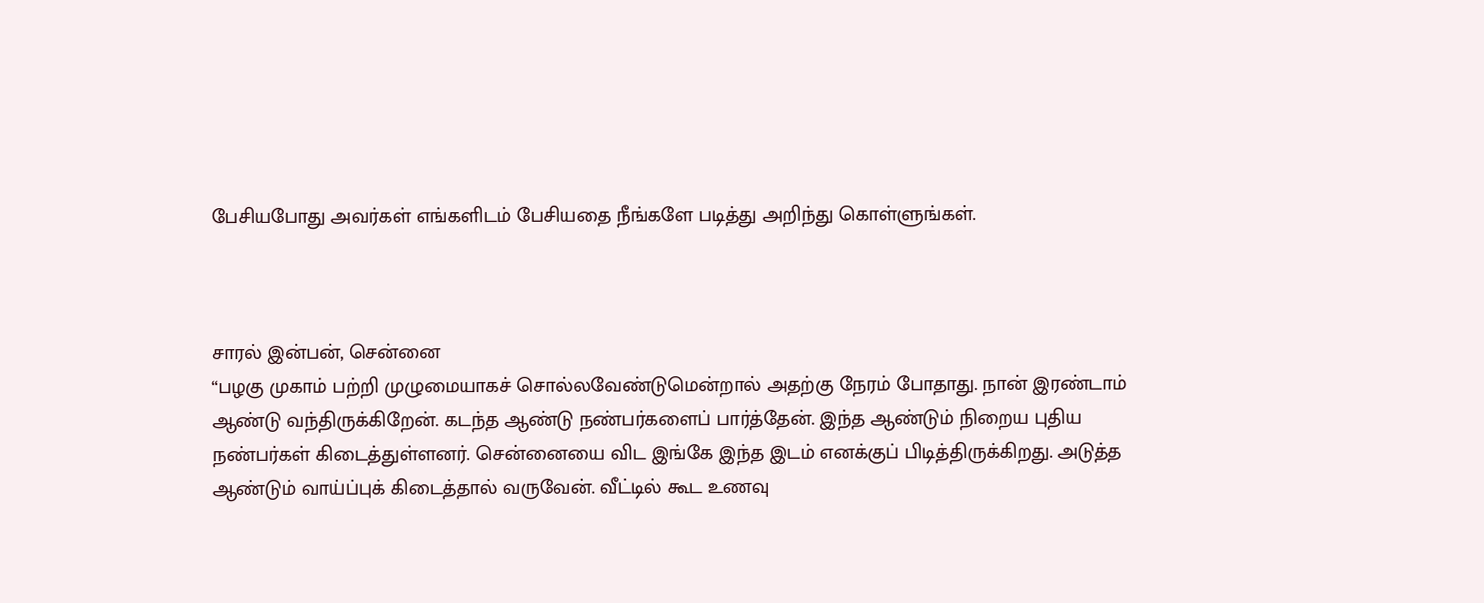பேசியபோது அவர்கள் எங்களிடம் பேசியதை நீங்களே படித்து அறிந்து கொள்ளுங்கள்.



சாரல் இன்பன், சென்னை
“பழகு முகாம் பற்றி முழுமையாகச் சொல்லவேண்டுமென்றால் அதற்கு நேரம் போதாது. நான் இரண்டாம் ஆண்டு வந்திருக்கிறேன். கடந்த ஆண்டு நண்பர்களைப் பார்த்தேன். இந்த ஆண்டும் நிறைய புதிய நண்பர்கள் கிடைத்துள்ளனர். சென்னையை விட இங்கே இந்த இடம் எனக்குப் பிடித்திருக்கிறது. அடுத்த ஆண்டும் வாய்ப்புக் கிடைத்தால் வருவேன். வீட்டில் கூட உணவு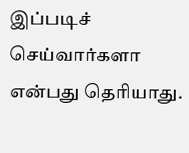இப்படிச் செய்வார்களா என்பது தெரியாது.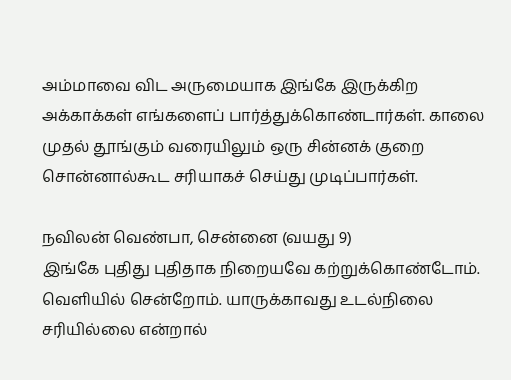அம்மாவை விட அருமையாக இங்கே இருக்கிற அக்காக்கள் எங்களைப் பார்த்துக்கொண்டார்கள். காலை முதல் தூங்கும் வரையிலும் ஒரு சின்னக் குறை சொன்னால்கூட சரியாகச் செய்து முடிப்பார்கள்.

நவிலன் வெண்பா, சென்னை (வயது 9)
இங்கே புதிது புதிதாக நிறையவே கற்றுக்கொண்டோம். வெளியில் சென்றோம். யாருக்காவது உடல்நிலை சரியில்லை என்றால்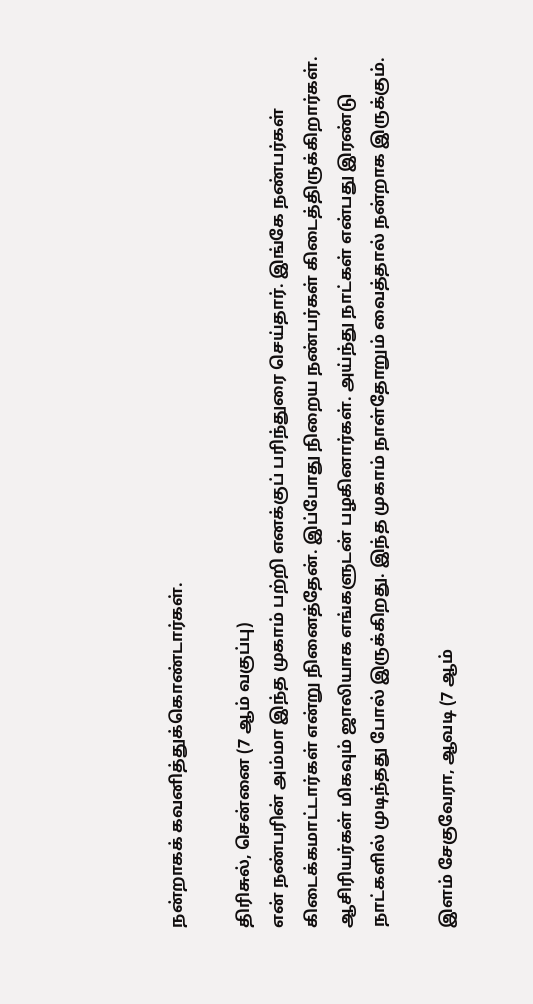நன்றாகக் கவனித்துக்கொண்டார்கள்.

திரிசுல், சென்னை (7 ஆம் வகுப்பு)
என் நண்பரின் அம்மா இந்த முகாம் பற்றி எனக்குப் பரிந்துரை செய்தார். இங்கே நண்பர்கள் கிடைக்கமாட்டார்கள் என்று நினைத்தேன். இப்போது நிறைய நண்பர்கள் கிடைத்திருக்கிறார்கள். ஆசிரியர்கள் மிகவும் ஜாலியாக எங்களுடன் பழகினார்கள். அய்ந்து நாட்கள் என்பது இரண்டு நாட்களில் முடிந்தது போல் இருக்கிறது. இந்த முகாம் நாள்தோறும் வைத்தால் நன்றாக இருக்கும்.

இளம் சேகுவேரா, ஆவடி (7 ஆம்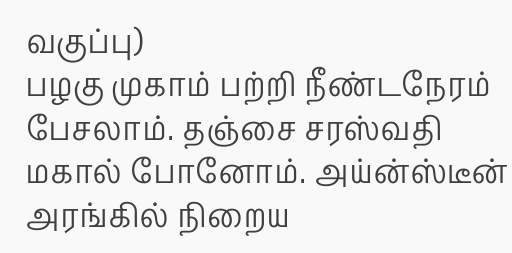வகுப்பு)
பழகு முகாம் பற்றி நீண்டநேரம் பேசலாம். தஞ்சை சரஸ்வதி மகால் போனோம். அய்ன்ஸ்டீன் அரங்கில் நிறைய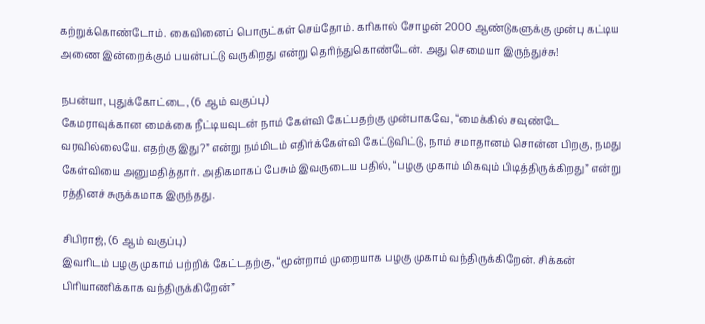கற்றுக்கொண்டோம். கைவினைப் பொருட்கள் செய்தோம். கரிகால் சோழன் 2000 ஆண்டுகளுக்கு முன்பு கட்டிய அணை இன்றைக்கும் பயன்பட்டு வருகிறது என்று தெரிந்துகொண்டேன். அது செமையா இருந்துச்சு!

நபன்யா, புதுக்கோட்டை, (6 ஆம் வகுப்பு)
கேமராவுக்கான மைக்கை நீட்டியவுடன் நாம் கேள்வி கேட்பதற்கு முன்பாகவே, “மைக்கில் சவுண்டே வரவில்லையே. எதற்கு இது?” என்று நம்மிடம் எதிர்க்கேள்வி கேட்டுவிட்டு, நாம் சமாதானம் சொன்ன பிறகு, நமது கேள்வியை அனுமதித்தார். அதிகமாகப் பேசும் இவருடைய பதில், “பழகு முகாம் மிகவும் பிடித்திருக்கிறது” என்று ரத்தினச் சுருக்கமாக இருந்தது.

சிபிராஜ், (6 ஆம் வகுப்பு)
இவரிடம் பழகு முகாம் பற்றிக் கேட்டதற்கு, “மூன்றாம் முறையாக பழகு முகாம் வந்திருக்கிறேன். சிக்கன் பிரியாணிக்காக வந்திருக்கிறேன்”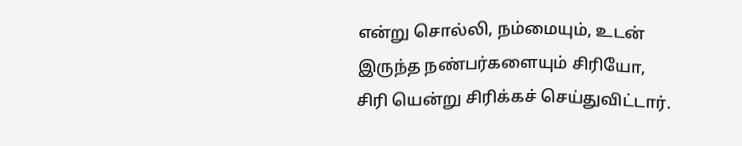என்று சொல்லி, நம்மையும், உடன் இருந்த நண்பர்களையும் சிரியோ, சிரி யென்று சிரிக்கச் செய்துவிட்டார்.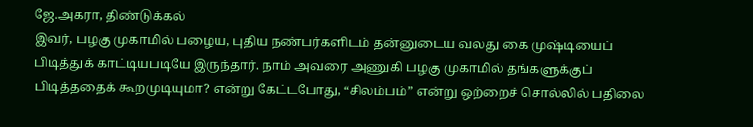ஜே.அகரா, திண்டுக்கல்
இவர், பழகு முகாமில் பழைய, புதிய நண்பர்களிடம் தன்னுடைய வலது கை முஷ்டியைப் பிடித்துக் காட்டியபடியே இருந்தார். நாம் அவரை அணுகி பழகு முகாமில் தங்களுக்குப் பிடித்ததைக் கூறமுடியுமா? என்று கேட்டபோது, “சிலம்பம்” என்று ஒற்றைச் சொல்லில் பதிலை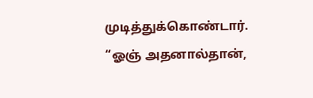முடித்துக்கொண்டார். “ஓஞ் அதனால்தான்,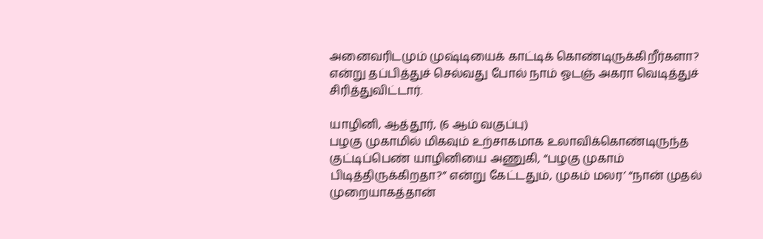அனைவரிடமும் முஷ்டியைக் காட்டிக் கொண்டிருக்கிறீர்களா? என்று தப்பித்துச் செல்வது போல் நாம் ஓடஞ் அகரா வெடித்துச் சிரித்துவிட்டார்.

யாழினி, ஆத்தூர், (6 ஆம் வகுப்பு)
பழகு முகாமில் மிகவும் உற்சாகமாக உலாவிக்கொண்டிருந்த குட்டிப்பெண் யாழினியை அணுகி, “பழகு முகாம் பிடித்திருக்கிறதா?” என்று கேட்டதும், முகம் மலர’ “நான் முதல் முறையாகத்தான்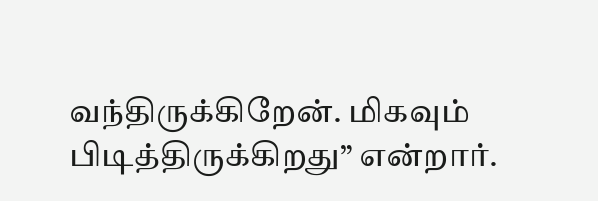வந்திருக்கிறேன். மிகவும் பிடித்திருக்கிறது” என்றார்.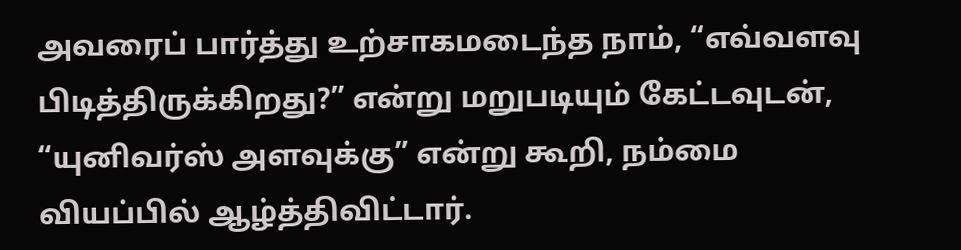அவரைப் பார்த்து உற்சாகமடைந்த நாம், “எவ்வளவு பிடித்திருக்கிறது?” என்று மறுபடியும் கேட்டவுடன், “யுனிவர்ஸ் அளவுக்கு” என்று கூறி, நம்மை வியப்பில் ஆழ்த்திவிட்டார்.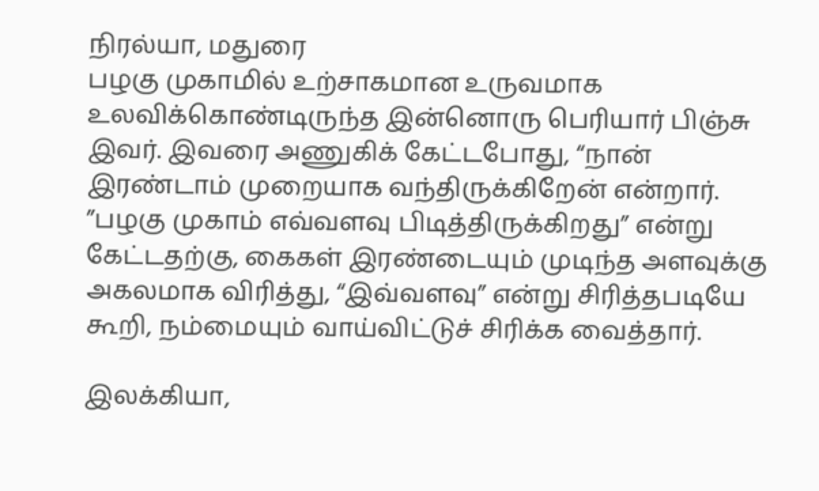நிரல்யா, மதுரை
பழகு முகாமில் உற்சாகமான உருவமாக உலவிக்கொண்டிருந்த இன்னொரு பெரியார் பிஞ்சு இவர். இவரை அணுகிக் கேட்டபோது, “நான் இரண்டாம் முறையாக வந்திருக்கிறேன் என்றார். ”பழகு முகாம் எவ்வளவு பிடித்திருக்கிறது” என்று கேட்டதற்கு, கைகள் இரண்டையும் முடிந்த அளவுக்கு அகலமாக விரித்து, “இவ்வளவு” என்று சிரித்தபடியே கூறி, நம்மையும் வாய்விட்டுச் சிரிக்க வைத்தார்.

இலக்கியா,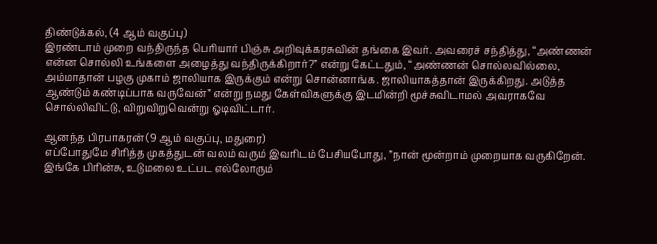திண்டுக்கல், (4 ஆம் வகுப்பு)
இரண்டாம் முறை வந்திருந்த பெரியார் பிஞ்சு அறிவுக்கரசுவின் தங்கை இவர். அவரைச் சந்தித்து, “அண்ணன் என்ன சொல்லி உங்களை அழைத்து வந்திருக்கிறார்?” என்று கேட்டதும், “அண்ணன் சொல்லவில்லை, அம்மாதான் பழகு முகாம் ஜாலியாக இருக்கும் என்று சொன்னாங்க. ஜாலியாகத்தான் இருக்கிறது. அடுத்த ஆண்டும் கண்டிப்பாக வருவேன்” என்று நமது கேள்விகளுக்கு இடமின்றி மூச்சுவிடாமல் அவராகவே சொல்லிவிட்டு, விறுவிறுவென்று ஓடிவிட்டார்.

ஆனந்த பிரபாகரன் (9 ஆம் வகுப்பு, மதுரை)
எப்போதுமே சிரித்த முகத்துடன் வலம் வரும் இவரிடம் பேசியபோது, ”நான் மூன்றாம் முறையாக வருகிறேன். இங்கே பிரின்சு, உடுமலை உட்பட எல்லோரும்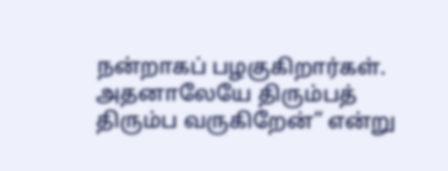நன்றாகப் பழகுகிறார்கள். அதனாலேயே திரும்பத் திரும்ப வருகிறேன்” என்று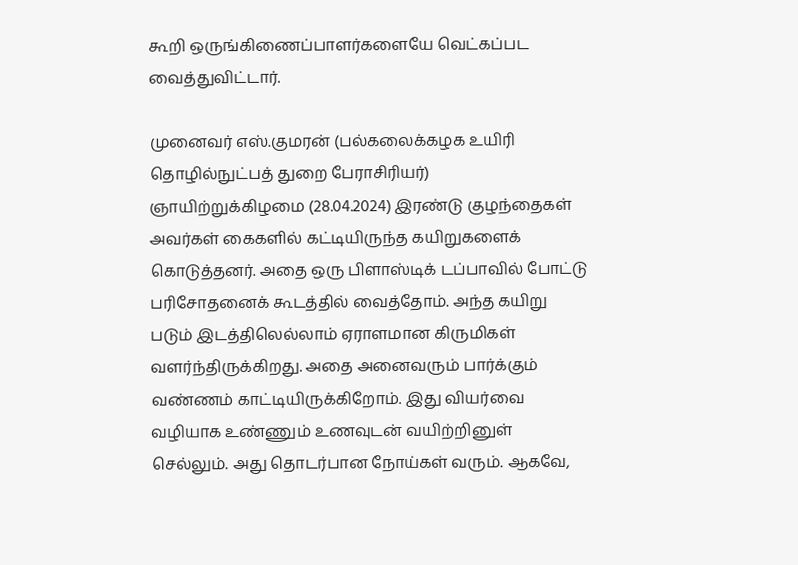கூறி ஒருங்கிணைப்பாளர்களையே வெட்கப்பட வைத்துவிட்டார்.

முனைவர் எஸ்.குமரன் (பல்கலைக்கழக உயிரி தொழில்நுட்பத் துறை பேராசிரியர்)
ஞாயிற்றுக்கிழமை (28.04.2024) இரண்டு குழந்தைகள் அவர்கள் கைகளில் கட்டியிருந்த கயிறுகளைக் கொடுத்தனர். அதை ஒரு பிளாஸ்டிக் டப்பாவில் போட்டு பரிசோதனைக் கூடத்தில் வைத்தோம். அந்த கயிறு படும் இடத்திலெல்லாம் ஏராளமான கிருமிகள் வளர்ந்திருக்கிறது. அதை அனைவரும் பார்க்கும் வண்ணம் காட்டியிருக்கிறோம். இது வியர்வை வழியாக உண்ணும் உணவுடன் வயிற்றினுள் செல்லும். அது தொடர்பான நோய்கள் வரும். ஆகவே,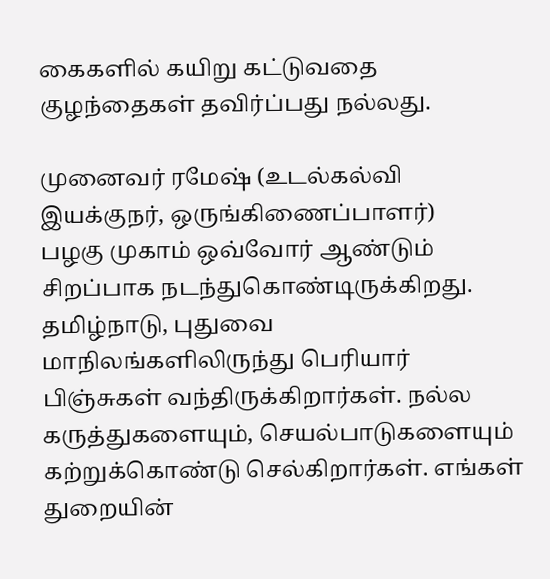கைகளில் கயிறு கட்டுவதை குழந்தைகள் தவிர்ப்பது நல்லது.

முனைவர் ரமேஷ் (உடல்கல்வி இயக்குநர், ஒருங்கிணைப்பாளர்)
பழகு முகாம் ஒவ்வோர் ஆண்டும் சிறப்பாக நடந்துகொண்டிருக்கிறது. தமிழ்நாடு, புதுவை மாநிலங்களிலிருந்து பெரியார் பிஞ்சுகள் வந்திருக்கிறார்கள். நல்ல கருத்துகளையும், செயல்பாடுகளையும் கற்றுக்கொண்டு செல்கிறார்கள். எங்கள் துறையின்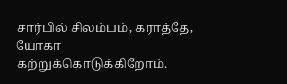சார்பில் சிலம்பம், கராத்தே, யோகா கற்றுக்கொடுக்கிறோம்.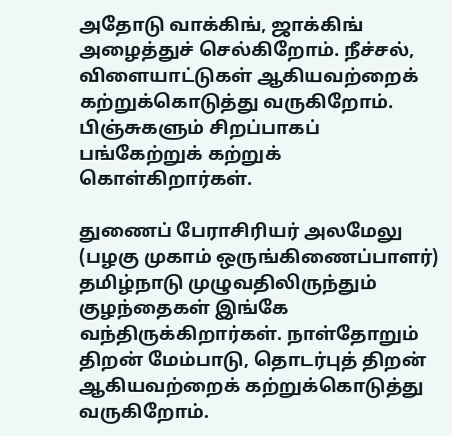அதோடு வாக்கிங், ஜாக்கிங் அழைத்துச் செல்கிறோம். நீச்சல், விளையாட்டுகள் ஆகியவற்றைக் கற்றுக்கொடுத்து வருகிறோம். பிஞ்சுகளும் சிறப்பாகப் பங்கேற்றுக் கற்றுக் கொள்கிறார்கள்.

துணைப் பேராசிரியர் அலமேலு
(பழகு முகாம் ஒருங்கிணைப்பாளர்)
தமிழ்நாடு முழுவதிலிருந்தும் குழந்தைகள் இங்கே வந்திருக்கிறார்கள். நாள்தோறும் திறன் மேம்பாடு, தொடர்புத் திறன் ஆகியவற்றைக் கற்றுக்கொடுத்து வருகிறோம்.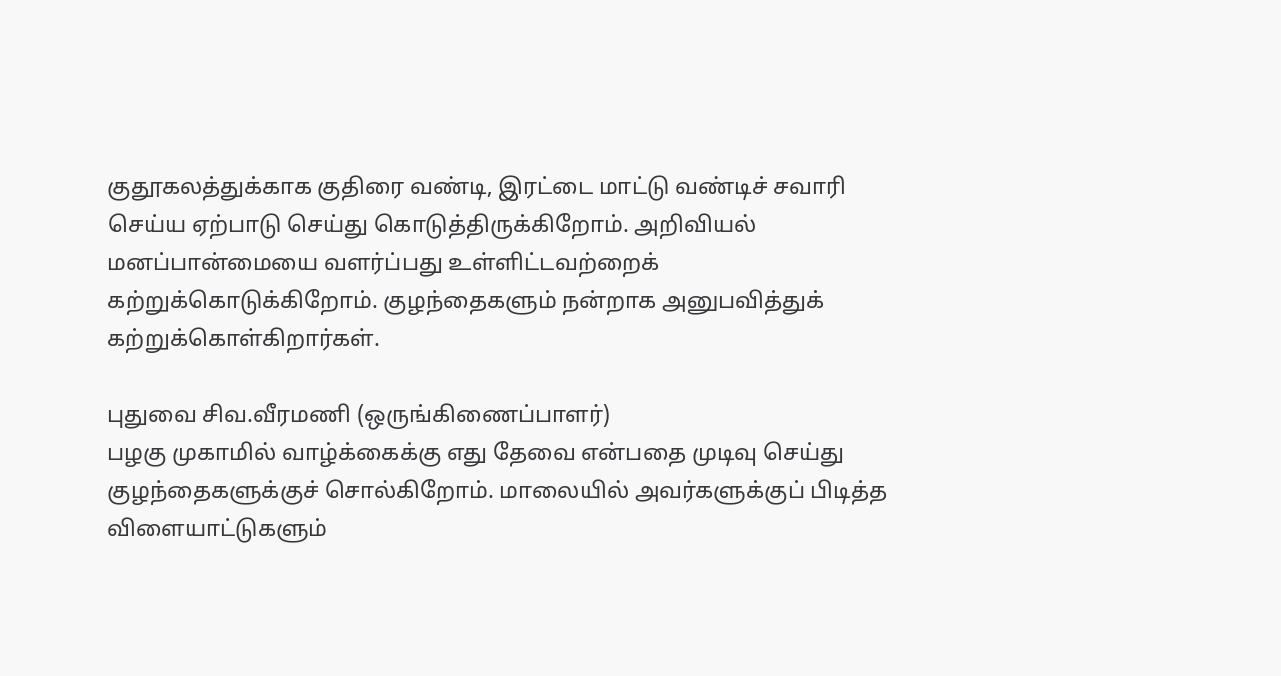குதூகலத்துக்காக குதிரை வண்டி, இரட்டை மாட்டு வண்டிச் சவாரி செய்ய ஏற்பாடு செய்து கொடுத்திருக்கிறோம். அறிவியல் மனப்பான்மையை வளர்ப்பது உள்ளிட்டவற்றைக் கற்றுக்கொடுக்கிறோம். குழந்தைகளும் நன்றாக அனுபவித்துக் கற்றுக்கொள்கிறார்கள்.

புதுவை சிவ.வீரமணி (ஒருங்கிணைப்பாளர்)
பழகு முகாமில் வாழ்க்கைக்கு எது தேவை என்பதை முடிவு செய்து குழந்தைகளுக்குச் சொல்கிறோம். மாலையில் அவர்களுக்குப் பிடித்த விளையாட்டுகளும்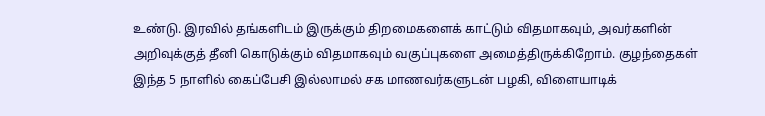உண்டு. இரவில் தங்களிடம் இருக்கும் திறமைகளைக் காட்டும் விதமாகவும், அவர்களின் அறிவுக்குத் தீனி கொடுக்கும் விதமாகவும் வகுப்புகளை அமைத்திருக்கிறோம். குழந்தைகள் இந்த 5 நாளில் கைப்பேசி இல்லாமல் சக மாணவர்களுடன் பழகி, விளையாடிக்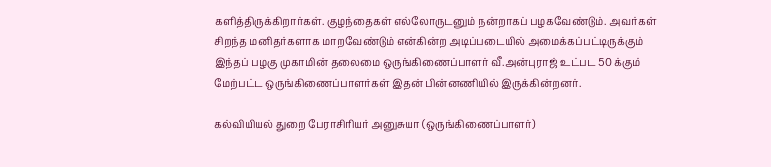களித்திருக்கிறார்கள். குழந்தைகள் எல்லோருடனும் நன்றாகப் பழகவேண்டும். அவர்கள் சிறந்த மனிதர்களாக மாறவேண்டும் என்கின்ற அடிப்படையில் அமைக்கப்பட்டிருக்கும் இந்தப் பழகு முகாமின் தலைமை ஒருங்கிணைப்பாளர் வீ.அன்புராஜ் உட்பட 50 க்கும் மேற்பட்ட ஒருங்கிணைப்பாளர்கள் இதன் பின்னணியில் இருக்கின்றனர்.

கல்வியியல் துறை பேராசிரியர் அனுசுயா (ஒருங்கிணைப்பாளர்)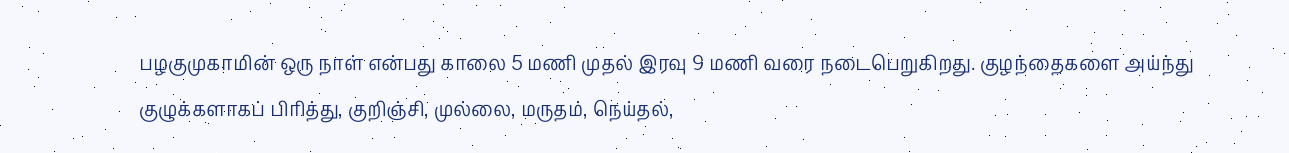பழகுமுகாமின் ஒரு நாள் என்பது காலை 5 மணி முதல் இரவு 9 மணி வரை நடைபெறுகிறது. குழந்தைகளை அய்ந்து குழுக்களாகப் பிரித்து, குறிஞ்சி, முல்லை, மருதம், நெய்தல்,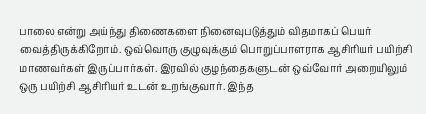பாலை என்று அய்ந்து திணைகளை நினைவுபடுத்தும் விதமாகப் பெயர் வைத்திருக்கிறோம். ஒவ்வொரு குழுவுக்கும் பொறுப்பாளராக ஆசிரியர் பயிற்சி மாணவர்கள் இருப்பார்கள். இரவில் குழந்தைகளுடன் ஒவ்வோர் அறையிலும் ஒரு பயிற்சி ஆசிரியர் உடன் உறங்குவார். இந்த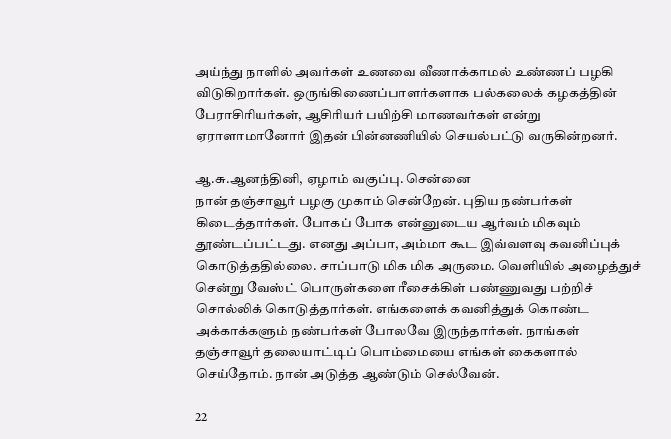அய்ந்து நாளில் அவர்கள் உணவை வீணாக்காமல் உண்ணப் பழகி விடுகிறார்கள். ஒருங்கிணைப்பாளர்களாக பல்கலைக் கழகத்தின் பேராசிரியர்கள், ஆசிரியர் பயிற்சி மாணவர்கள் என்று ஏராளாமானோர் இதன் பின்னணியில் செயல்பட்டு வருகின்றனர்.

ஆ.சு.ஆனந்தினி, ஏழாம் வகுப்பு. சென்னை
நான் தஞ்சாவூர் பழகு முகாம் சென்றேன். புதிய நண்பர்கள் கிடைத்தார்கள். போகப் போக என்னுடைய ஆர்வம் மிகவும் தூண்டப்பட்டது. எனது அப்பா, அம்மா கூட இவ்வளவு கவனிப்புக் கொடுத்ததில்லை. சாப்பாடு மிக மிக அருமை. வெளியில் அழைத்துச் சென்று வேஸ்ட் பொருள்களை ரீசைக்கிள் பண்ணுவது பற்றிச் சொல்லிக் கொடுத்தார்கள். எங்களைக் கவனித்துக் கொண்ட அக்காக்களும் நண்பர்கள் போலவே இருந்தார்கள். நாங்கள் தஞ்சாவூர் தலையாட்டிப் பொம்மையை எங்கள் கைகளால் செய்தோம். நான் அடுத்த ஆண்டும் செல்வேன்.

22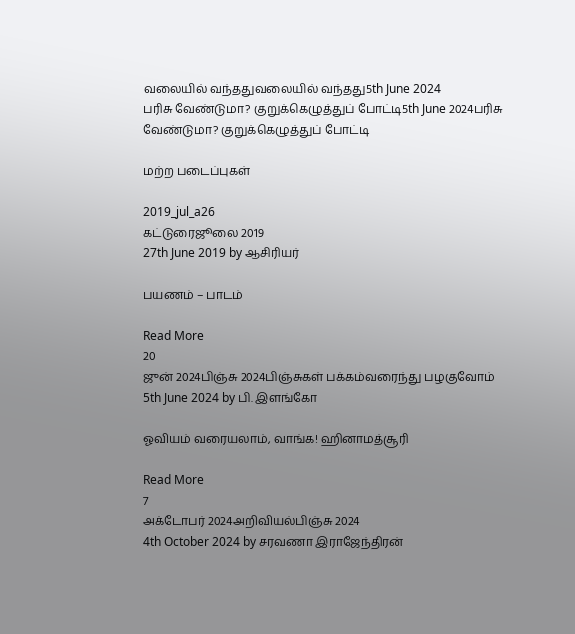வலையில் வந்ததுவலையில் வந்தது5th June 2024
பரிசு வேண்டுமா? குறுக்கெழுத்துப் போட்டி5th June 2024பரிசு வேண்டுமா? குறுக்கெழுத்துப் போட்டி

மற்ற படைப்புகள்

2019_jul_a26
கட்டுரைஜூலை 2019
27th June 2019 by ஆசிரியர்

பயணம் – பாடம்

Read More
20
ஜுன் 2024பிஞ்சு 2024பிஞ்சுகள் பக்கம்வரைந்து பழகுவோம்
5th June 2024 by பி. இளங்கோ

ஓவியம் வரையலாம், வாங்க! ஹினாமத்சூரி

Read More
7
அக்டோபர் 2024அறிவியல்பிஞ்சு 2024
4th October 2024 by சரவணா இராஜேந்திரன்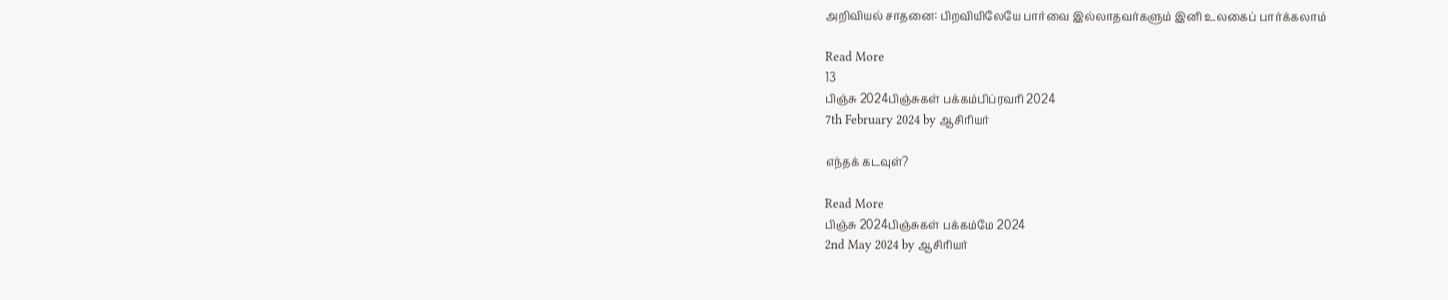அறிவியல் சாதனை: பிறவியிலேயே பார்வை இல்லாதவர்களும் இனி உலகைப் பார்க்கலாம்

Read More
13
பிஞ்சு 2024பிஞ்சுகள் பக்கம்பிப்ரவரி 2024
7th February 2024 by ஆசிரியர்

எந்தக் கடவுள்?

Read More
பிஞ்சு 2024பிஞ்சுகள் பக்கம்மே 2024
2nd May 2024 by ஆசிரியர்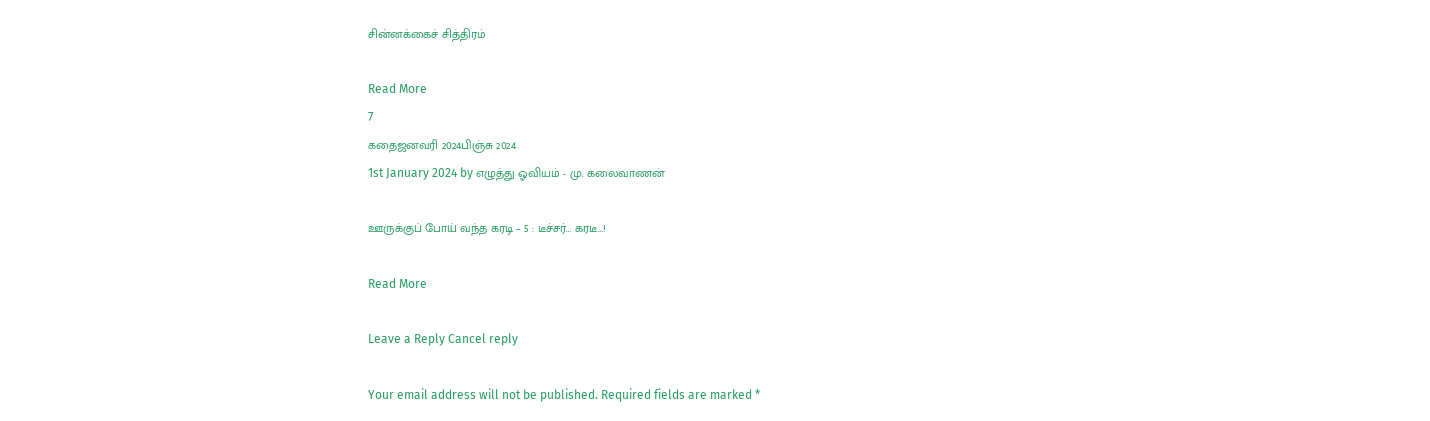சின்னக்கைச் சித்திரம்

Read More
7
கதைஜனவரி 2024பிஞ்சு 2024
1st January 2024 by எழுத்து ஓவியம் - மு. கலைவாணன்

ஊருக்குப் போய் வந்த கரடி – 5 : டீச்சர்… கரடீ…!

Read More

Leave a Reply Cancel reply

Your email address will not be published. Required fields are marked *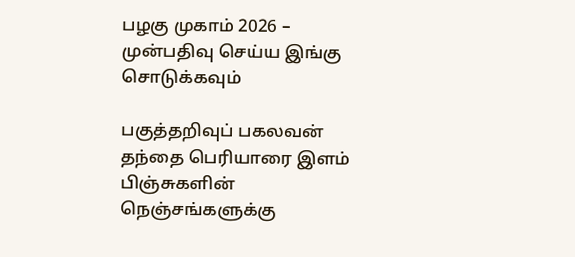பழகு முகாம் 2026 – முன்பதிவு செய்ய இங்கு சொடுக்கவும்

பகுத்தறிவுப் பகலவன் தந்தை பெரியாரை இளம் பிஞ்சுகளின் நெஞ்சங்களுக்கு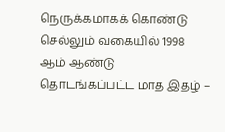நெருக்கமாகக் கொண்டு செல்லும் வகையில் 1998 ஆம் ஆண்டு தொடங்கப்பட்ட மாத இதழ் –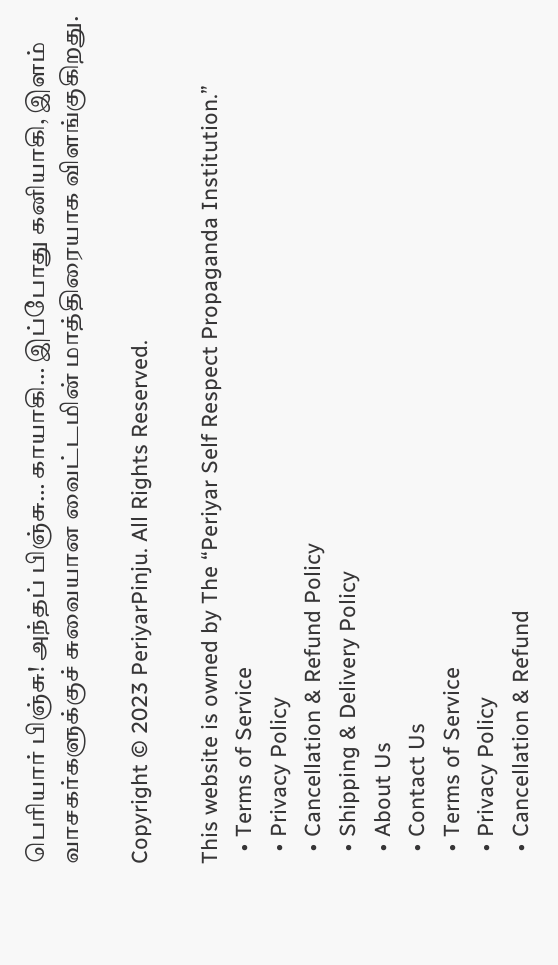பெரியார் பிஞ்சு! அந்தப் பிஞ்சு… காயாகி… இப்போது கனியாகி, இளம் வாசகர்களுக்குச் சுவையான வைட்டமின் மாத்திரையாக விளங்குகிறது.

Copyright © 2023 PeriyarPinju. All Rights Reserved.

This website is owned by The “Periyar Self Respect Propaganda Institution.”
  • Terms of Service
  • Privacy Policy
  • Cancellation & Refund Policy
  • Shipping & Delivery Policy
  • About Us
  • Contact Us
  • Terms of Service
  • Privacy Policy
  • Cancellation & Refund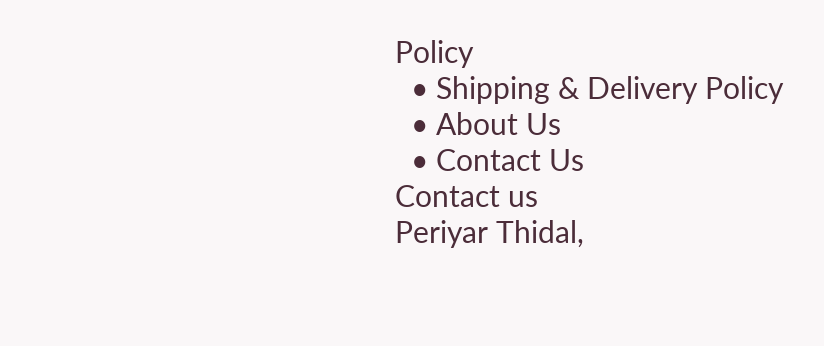Policy
  • Shipping & Delivery Policy
  • About Us
  • Contact Us
Contact us
Periyar Thidal,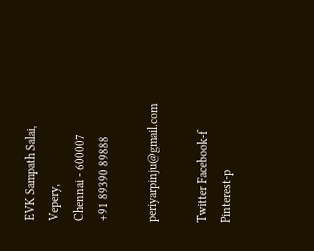EVK Sampath Salai, Vepery,
Chennai - 600007
+91 89390 89888

periyarpinju@gmail.com

Twitter Facebook-f Pinterest-p